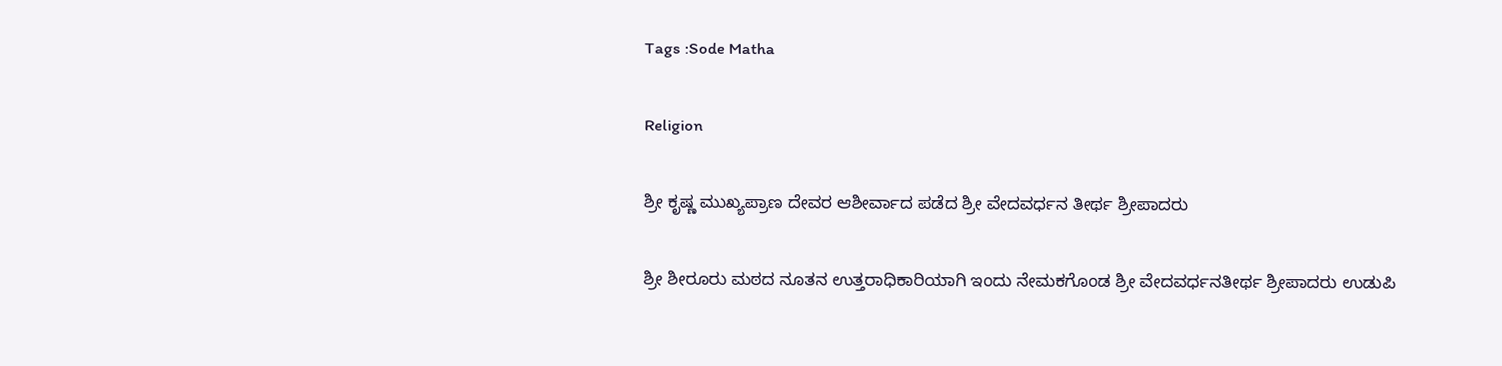Tags :Sode Matha

Religion

ಶ್ರೀ ಕೃಷ್ಣ ಮುಖ್ಯಪ್ರಾಣ ದೇವರ ಆಶೀರ್ವಾದ ಪಡೆದ ಶ್ರೀ ವೇದವರ್ಧನ ತೀರ್ಥ ಶ್ರೀಪಾದರು

ಶ್ರೀ ಶೀರೂರು ಮಠದ ನೂತನ ಉತ್ತರಾಧಿಕಾರಿಯಾಗಿ ಇಂದು ನೇಮಕಗೊಂಡ ಶ್ರೀ ವೇದವರ್ಧನತೀರ್ಥ ಶ್ರೀಪಾದರು ಉಡುಪಿ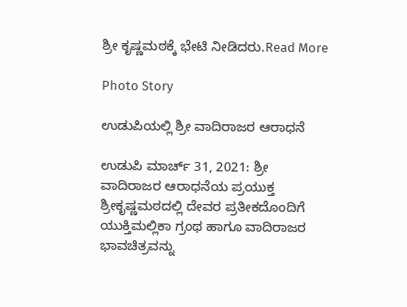ಶ್ರೀ ಕೃಷ್ಣಮಠಕ್ಕೆ ಭೇಟಿ ನೀಡಿದರು.Read More

Photo Story

ಉಡುಪಿಯಲ್ಲಿ ಶ್ರೀ ವಾದಿರಾಜರ ಆರಾಧನೆ

ಉಡುಪಿ ಮಾರ್ಚ್ 31, 2021: ಶ್ರೀ ವಾದಿರಾಜರ ಆರಾಧನೆಯ ಪ್ರಯುಕ್ತ ಶ್ರೀಕೃಷ್ಣಮಠದಲ್ಲಿ ದೇವರ ಪ್ರತೀಕದೊಂದಿಗೆ ಯುಕ್ತಿಮಲ್ಲಿಕಾ ಗ್ರಂಥ ಹಾಗೂ ವಾದಿರಾಜರ ಭಾವಚಿತ್ರವನ್ನು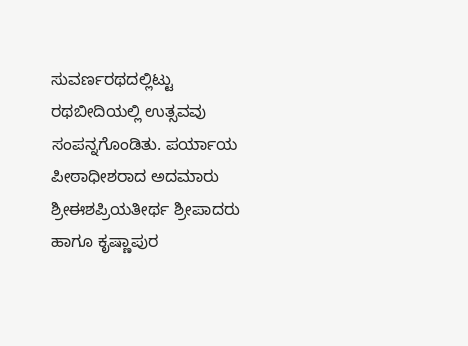ಸುವರ್ಣರಥದಲ್ಲಿಟ್ಟು ರಥಬೀದಿಯಲ್ಲಿ ಉತ್ಸವವು ಸಂಪನ್ನಗೊಂಡಿತು. ಪರ್ಯಾಯ ಪೀಠಾಧೀಶರಾದ ಅದಮಾರು ಶ್ರೀಈಶಪ್ರಿಯತೀರ್ಥ ಶ್ರೀಪಾದರು ಹಾಗೂ ಕೃಷ್ಣಾಪುರ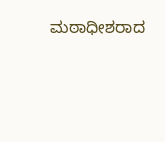ಮಠಾಧೀಶರಾದ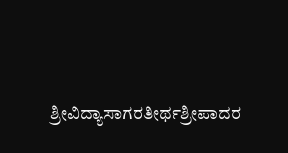ಶ್ರೀವಿದ್ಯಾಸಾಗರತೀರ್ಥಶ್ರೀಪಾದರ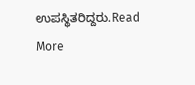ಉಪಸ್ಥಿತರಿದ್ದರು.Read More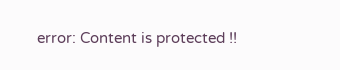error: Content is protected !!